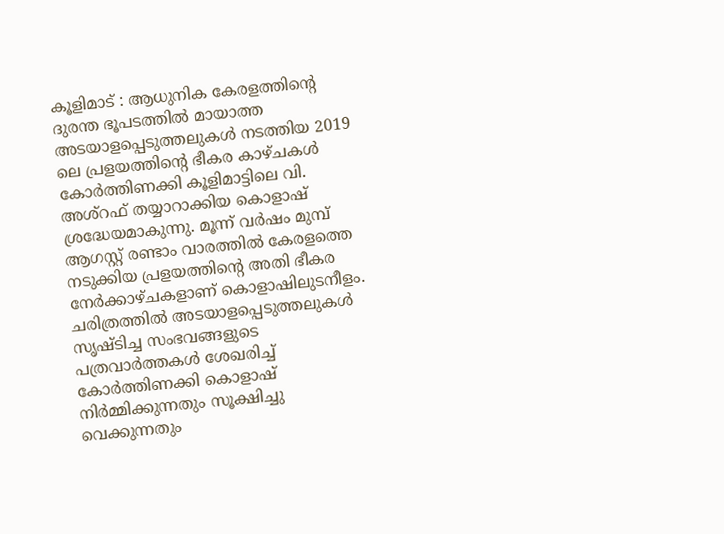കൂളിമാട് : ആധുനിക കേരളത്തിന്റെ ദുരന്ത ഭൂപടത്തിൽ മായാത്ത അടയാളപ്പെടുത്തലുകൾ നടത്തിയ 2019 ലെ പ്രളയത്തിന്റെ ഭീകര കാഴ്ചകൾ കോർത്തിണക്കി കൂളിമാട്ടിലെ വി. അശ്റഫ് തയ്യാറാക്കിയ കൊളാഷ് ശ്രദ്ധേയമാകുന്നു. മൂന്ന് വർഷം മുമ്പ് ആഗസ്റ്റ് രണ്ടാം വാരത്തിൽ കേരളത്തെ നടുക്കിയ പ്രളയത്തിന്റെ അതി ഭീകര നേർക്കാഴ്ചകളാണ് കൊളാഷിലുടനീളം.
ചരിത്രത്തിൽ അടയാളപ്പെടുത്തലുകൾ സൃഷ്ടിച്ച സംഭവങ്ങളുടെ പത്രവാർത്തകൾ ശേഖരിച്ച് കോർത്തിണക്കി കൊളാഷ് നിർമ്മിക്കുന്നതും സൂക്ഷിച്ചു വെക്കുന്നതും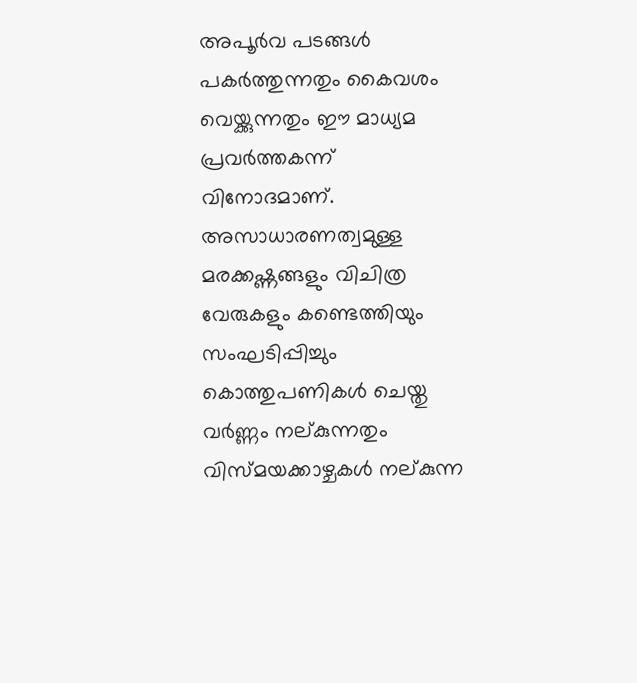അപൂർവ പടങ്ങൾ പകർത്തുന്നതും കൈവശം വെയ്ക്കുന്നതും ഈ മാധ്യമ പ്രവർത്തകന്ന് വിനോദമാണ്. അസാധാരണത്വമുള്ള മരക്കഷ്ണങ്ങളും വിചിത്ര വേരുകളും കണ്ടെത്തിയും സംഘടിപ്പിച്ചും കൊത്തുപണികൾ ചെയ്തു വർണ്ണം നല്കുന്നതും വിസ്മയക്കാഴ്ചകൾ നല്കുന്ന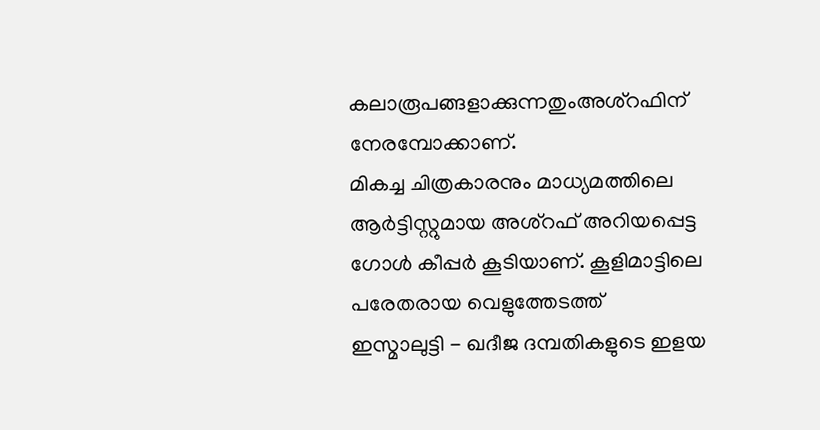കലാരൂപങ്ങളാക്കുന്നതുംഅശ്റഫിന് നേരമ്പോക്കാണ്.
മികച്ച ചിത്രകാരനും മാധ്യമത്തിലെ ആർട്ടിസ്റ്റുമായ അശ്റഫ് അറിയപ്പെട്ട ഗോൾ കീപ്പർ കൂടിയാണ്. കൂളിമാട്ടിലെ പരേതരായ വെളുത്തേടത്ത്
ഇസ്മാലുട്ടി - ഖദീജ ദമ്പതികളുടെ ഇളയ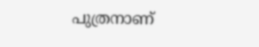പുത്രനാണ്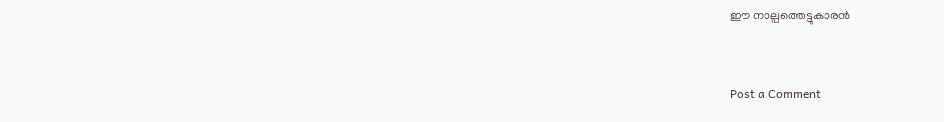ഈ നാല്പത്തെട്ടുകാരൻ


Post a Comment